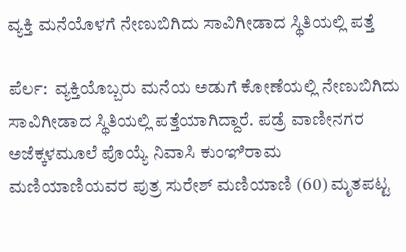ವ್ಯಕ್ತಿ ಮನೆಯೊಳಗೆ ನೇಣುಬಿಗಿದು ಸಾವಿಗೀಡಾದ ಸ್ಥಿತಿಯಲ್ಲಿ ಪತ್ತೆ

ಪೆರ್ಲ:  ವ್ಯಕ್ತಿಯೊಬ್ಬರು ಮನೆಯ ಅಡುಗೆ ಕೋಣೆಯಲ್ಲಿ ನೇಣುಬಿಗಿದು ಸಾವಿಗೀಡಾದ ಸ್ಥಿತಿಯಲ್ಲಿ ಪತ್ತೆಯಾಗಿದ್ದಾರೆ. ಪಡ್ರೆ ವಾಣೀನಗರ ಅಜೆಕ್ಕಳಮೂಲೆ ಪೊಯ್ಯೆ ನಿವಾಸಿ ಕುಂಞಿರಾಮ ಮಣಿಯಾಣಿಯವರ ಪುತ್ರ ಸುರೇಶ್ ಮಣಿಯಾಣಿ (60) ಮೃತಪಟ್ಟ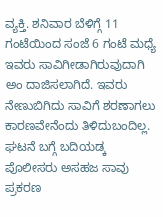ವ್ಯಕ್ತಿ. ಶನಿವಾರ ಬೆಳಿಗ್ಗೆ 11 ಗಂಟೆಯಿಂದ ಸಂಜೆ 6 ಗಂಟೆ ಮಧ್ಯೆ ಇವರು ಸಾವಿಗೀಡಾಗಿರುವುದಾಗಿ ಅಂ ದಾಜಿಸಲಾಗಿದೆ. ಇವರು ನೇಣುಬಿಗಿದು ಸಾವಿಗೆ ಶರಣಾಗಲು ಕಾರಣವೇನೆಂದು ತಿಳಿದುಬಂದಿಲ್ಲ. ಘಟನೆ ಬಗ್ಗೆ ಬದಿಯಡ್ಕ ಪೊಲೀಸರು ಅಸಹಜ ಸಾವು ಪ್ರಕರಣ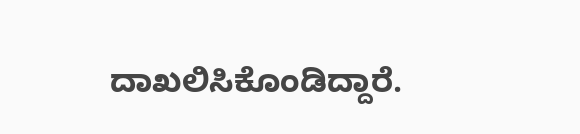ದಾಖಲಿಸಿಕೊಂಡಿದ್ದಾರೆ.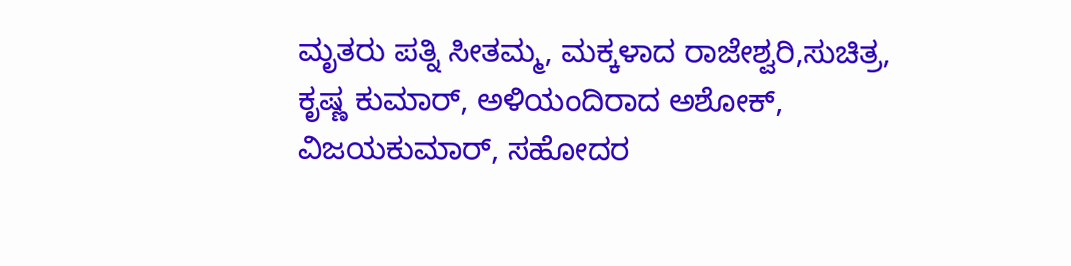ಮೃತರು ಪತ್ನಿ ಸೀತಮ್ಮ, ಮಕ್ಕಳಾದ ರಾಜೇಶ್ವರಿ,ಸುಚಿತ್ರ, ಕೃಷ್ಣ ಕುಮಾರ್, ಅಳಿಯಂದಿರಾದ ಅಶೋಕ್, ವಿಜಯಕುಮಾರ್, ಸಹೋದರ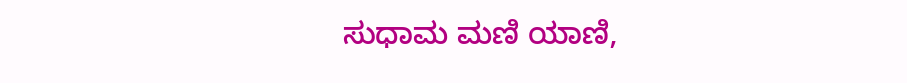ಸುಧಾಮ ಮಣಿ ಯಾಣಿ,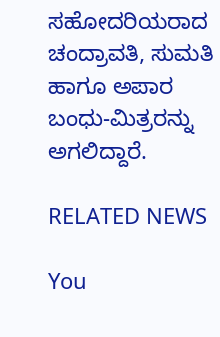ಸಹೋದರಿಯರಾದ ಚಂದ್ರಾವತಿ, ಸುಮತಿ ಹಾಗೂ ಅಪಾರ ಬಂಧು-ಮಿತ್ರರನ್ನು ಅಗಲಿದ್ದಾರೆ.

RELATED NEWS

You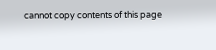cannot copy contents of this page